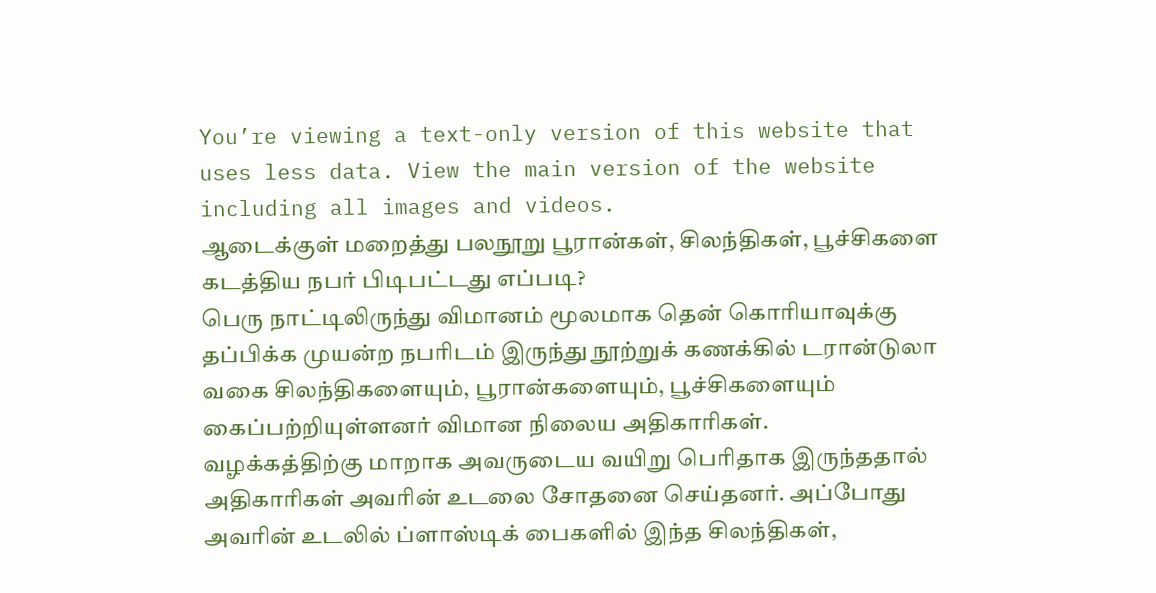You’re viewing a text-only version of this website that uses less data. View the main version of the website including all images and videos.
ஆடைக்குள் மறைத்து பலநூறு பூரான்கள், சிலந்திகள், பூச்சிகளை கடத்திய நபர் பிடிபட்டது எப்படி?
பெரு நாட்டிலிருந்து விமானம் மூலமாக தென் கொரியாவுக்கு தப்பிக்க முயன்ற நபரிடம் இருந்து நூற்றுக் கணக்கில் டரான்டுலா வகை சிலந்திகளையும், பூரான்களையும், பூச்சிகளையும் கைப்பற்றியுள்ளனர் விமான நிலைய அதிகாரிகள்.
வழக்கத்திற்கு மாறாக அவருடைய வயிறு பெரிதாக இருந்ததால் அதிகாரிகள் அவரின் உடலை சோதனை செய்தனர். அப்போது அவரின் உடலில் ப்ளாஸ்டிக் பைகளில் இந்த சிலந்திகள்,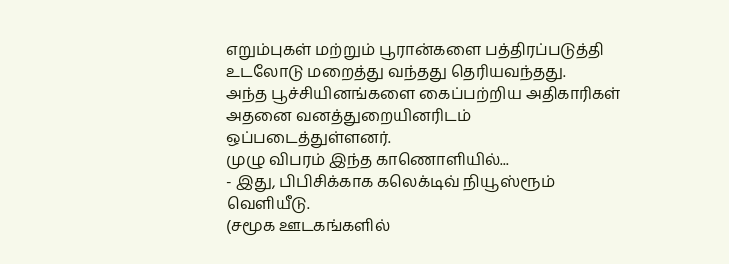எறும்புகள் மற்றும் பூரான்களை பத்திரப்படுத்தி உடலோடு மறைத்து வந்தது தெரியவந்தது.
அந்த பூச்சியினங்களை கைப்பற்றிய அதிகாரிகள் அதனை வனத்துறையினரிடம் ஒப்படைத்துள்ளனர்.
முழு விபரம் இந்த காணொளியில்...
- இது, பிபிசிக்காக கலெக்டிவ் நியூஸ்ரூம் வெளியீடு.
(சமூக ஊடகங்களில்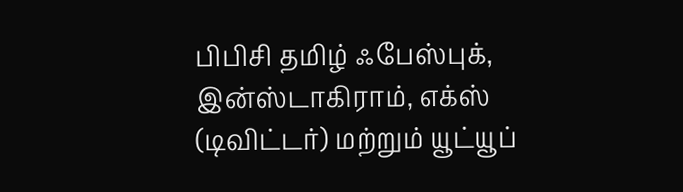பிபிசி தமிழ் ஃபேஸ்புக், இன்ஸ்டாகிராம், எக்ஸ் (டிவிட்டர்) மற்றும் யூட்யூப்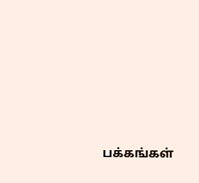பக்கங்கள்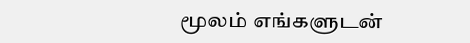மூலம் எங்களுடன்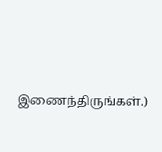இணைந்திருங்கள்.)